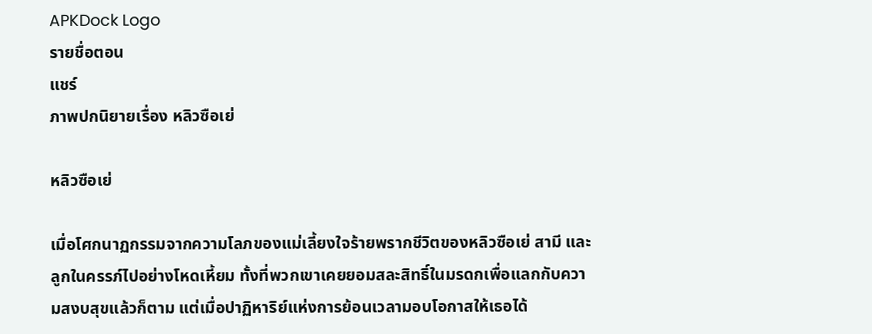APKDock Logo
รายชื่อตอน
แชร์
ภาพปกนิยายเรื่อง หลิวซือเย่

หลิวซือเย่

เมื่อโศกนาฏกรรมจากความโลภของแม่เลี้ยงใจร้ายพรากชีวิตของหลิวซือเย่ สามี และลูกในครรภ์ไปอย่างโหดเหี้ยม ทั้งที่พวกเขาเคยยอมสละสิทธิ์ในมรดกเพื่อแลกกับความสงบสุขแล้วก็ตาม แต่เมื่อปาฏิหาริย์แห่งการย้อนเวลามอบโอกาสให้เธอได้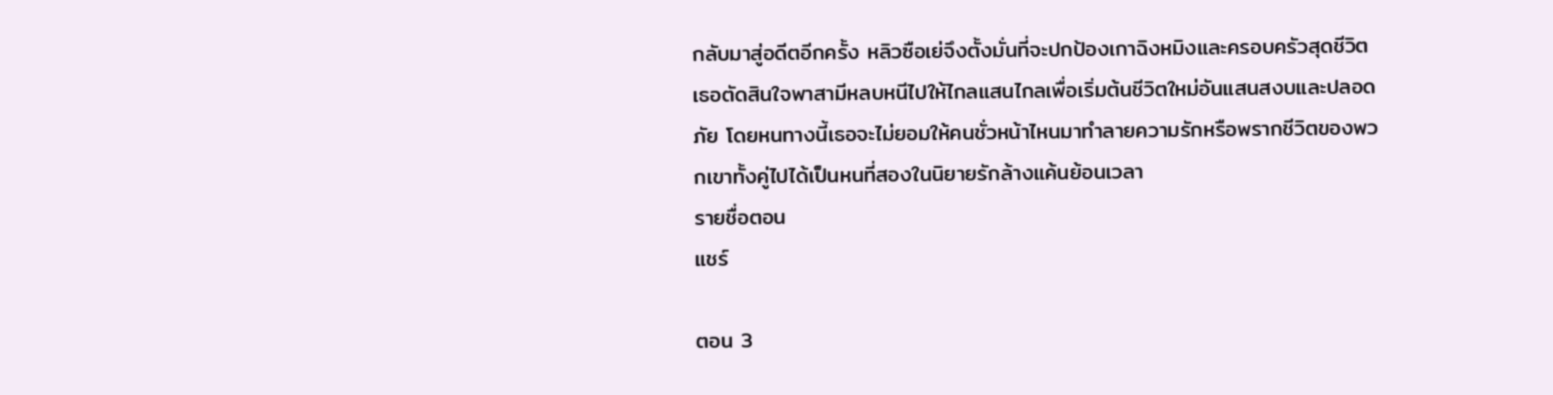กลับมาสู่อดีตอีกครั้ง หลิวซือเย่จึงตั้งมั่นที่จะปกป้องเกาฉิงหมิงและครอบครัวสุดชีวิต เธอตัดสินใจพาสามีหลบหนีไปให้ไกลแสนไกลเพื่อเริ่มต้นชีวิตใหม่อันแสนสงบและปลอดภัย โดยหนทางนี้เธอจะไม่ยอมให้คนชั่วหน้าไหนมาทำลายความรักหรือพรากชีวิตของพวกเขาทั้งคู่ไปได้เป็นหนที่สองในนิยายรักล้างแค้นย้อนเวลา
รายชื่อตอน
แชร์

ตอน 3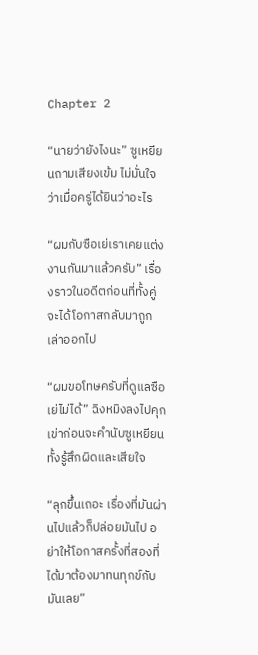Chapter 2

“นายว่ายังไงนะ” ซูเหยียนถามเสียงเข้ม ไม่มั่นใจว่าเมื่อครู่ได้ยินว่าอะไร

“ผมกับซือเย่เราเคยแต่งงานกันมาแล้วครับ” เรื่องราวในอดีตก่อนที่ทั้งคู่จะได้โอกาสกลับมาถูกเล่าออกไป

“ผมขอโทษครับที่ดูแลซือเย่ไม่ได้” ฉิงหมิงลงไปคุกเข่าก่อนจะคำนับซูเหยียน ทั้งรู้สึกผิดและเสียใจ

“ลุกขึ้นเถอะ เรื่องที่มันผ่านไปแล้วก็ปล่อยมันไป อย่าให้โอกาสครั้งที่สองที่ได้มาต้องมาทนทุกข์กับมันเลย”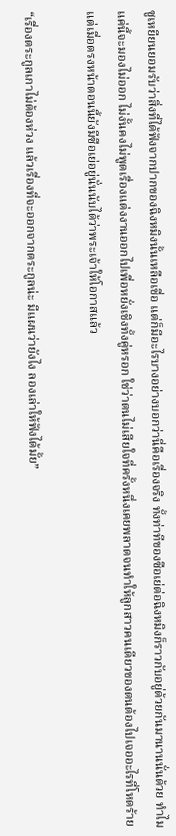ซูเหยียนยอมรับว่าสิ่งที่ได้ฟังจากปากของฉิงหมิงนั้นเหลือเชื่อ แต่ก็มีอะไรบางอย่างบอกว่านี่คือเรื่องจริง ทั้งท่าทีของซือเย่ต่อฉิงหมิงก็ราวกับอยู่ด้วยกันมานานนั่นด้วย ทำไมแค่นี้จะมองไม่ออก ไม่งั้นคงไม่พูดเรื่องแต่งงานออกไปเพื่อหยั่งเชิงทั้งคู่หรอก ใช่ว่าตนไม่เสียใจที่ครั้งหนึ่งเคยพลาดจนทำให้ลูกสาวคนเดียวของตนต้องไปเจออะไรที่โหดร้ายแต่เมื่อตรงหน้าตอนนี้ยังมีซือเย่อยู่นั่นนับได้ว่าพระเจ้าให้โอกาสแล้ว

“เรื่องตระกูลเกาไม่ต้องห่วง แล้วเรื่องที่จะออกจากตระกูลน่ะ มีแผนว่ายังไง ลองเล่าให้ฟังได้มั้ย”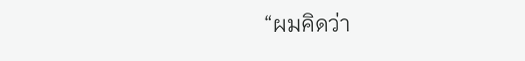“ผมคิดว่า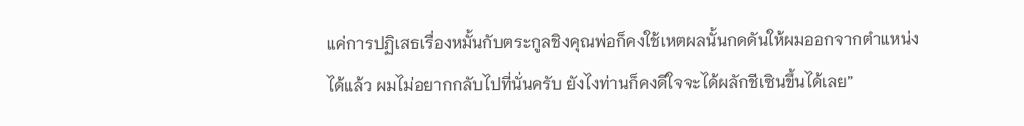แค่การปฏิเสธเรื่องหมั้นกับตระกูลชิงคุณพ่อก็คงใช้เหตผลนั้นกดดันให้ผมออกจากตำแหน่งได้แล้ว ผมไม่อยากกลับไปที่นั่นครับ ยังไงท่านก็คงดีใจจะได้ผลักชีเซินขึ้นได้เลย”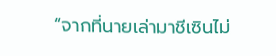“จากที่นายเล่ามาชีเซินไม่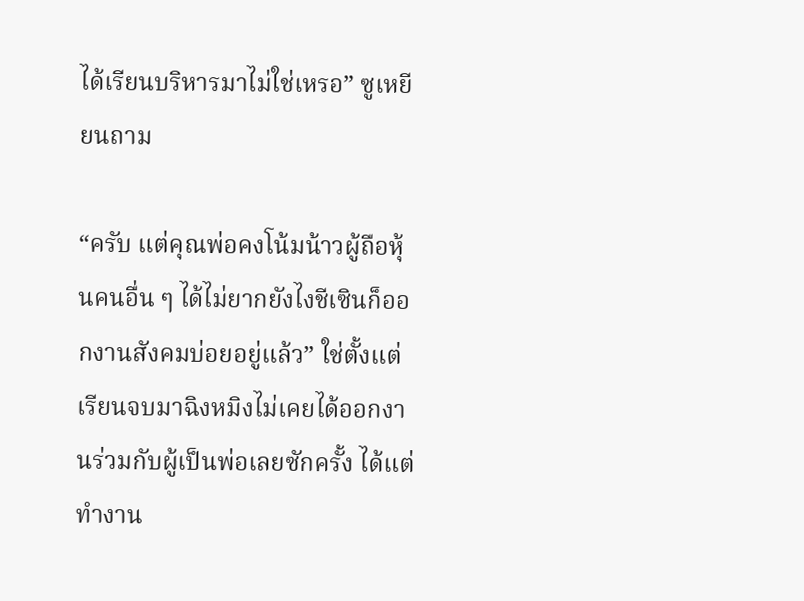ได้เรียนบริหารมาไม่ใช่เหรอ” ซูเหยียนถาม

“ครับ แต่คุณพ่อคงโน้มน้าวผู้ถือหุ้นคนอื่น ๆ ได้ไม่ยากยังไงชีเซินก็ออกงานสังคมบ่อยอยู่แล้ว” ใช่ตั้งแต่เรียนจบมาฉิงหมิงไม่เคยได้ออกงานร่วมกับผู้เป็นพ่อเลยซักครั้ง ได้แต่ทำงาน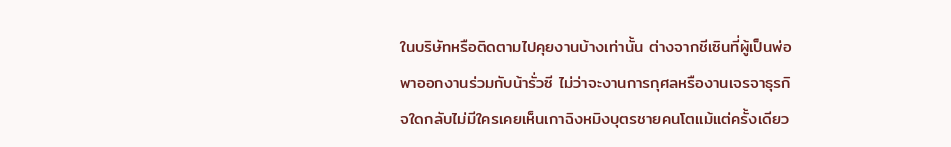ในบริษัทหรือติดตามไปคุยงานบ้างเท่านั้น ต่างจากชีเซินที่ผู้เป็นพ่อพาออกงานร่วมกับน้ารั่วซี ไม่ว่าจะงานการกุศลหรืองานเจรจาธุรกิจใดกลับไม่มีใครเคยเห็นเกาฉิงหมิงบุตรชายคนโตแม้แต่ครั้งเดียว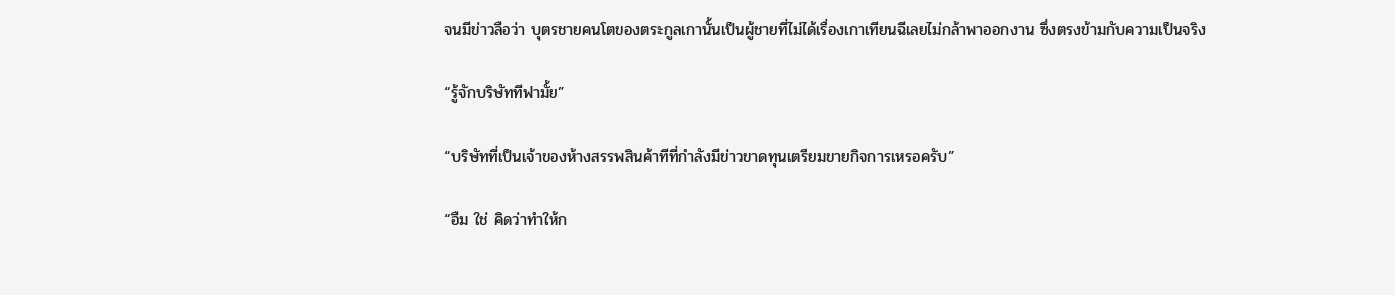จนมีข่าวลือว่า บุตรชายคนโตของตระกูลเกานั้นเป็นผู้ชายที่ไม่ได้เรื่องเกาเทียนฉีเลยไม่กล้าพาออกงาน ซึ่งตรงข้ามกับความเป็นจริง

“รู้จักบริษัททีฟามั้ย”

“บริษัทที่เป็นเจ้าของห้างสรรพสินค้าทีที่กำลังมีข่าวขาดทุนเตรียมขายกิจการเหรอครับ”

“อืม ใช่ คิดว่าทำให้ก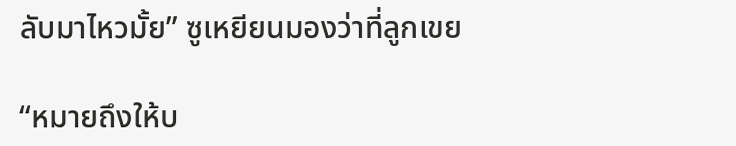ลับมาไหวมั้ย” ซูเหยียนมองว่าที่ลูกเขย

“หมายถึงให้บ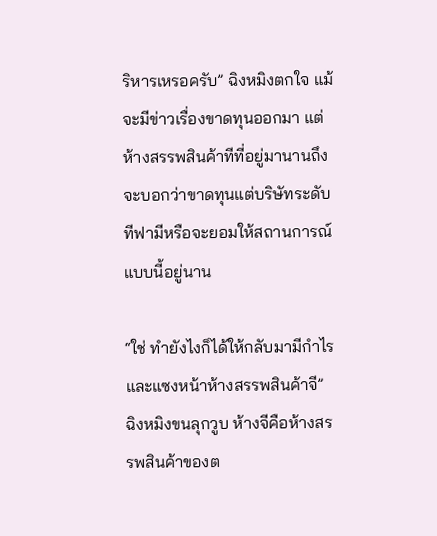ริหารเหรอครับ” ฉิงหมิงตกใจ แม้จะมีข่าวเรื่องขาดทุนออกมา แต่ห้างสรรพสินค้าทีที่อยู่มานานถึงจะบอกว่าขาดทุนแต่บริษัทระดับทีฟามีหรือจะยอมให้สถานการณ์แบบนี้อยู่นาน

“ใช่ ทำยังไงก็ได้ให้กลับมามีกำไรและแซงหน้าห้างสรรพสินค้าจี” ฉิงหมิงขนลุกวูบ ห้างจีคือห้างสรรพสินค้าของต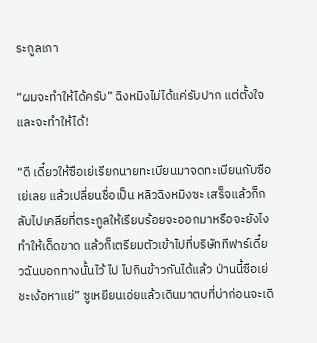ระกูลเกา

“ผมจะทำให้ได้ครับ” ฉิงหมิงไม่ได้แค่รับปาก แต่ตั้งใจและจะทำให้ได้!

“ดี เดี๋ยวให้ซือเย่เรียกนายทะเบียนมาจดทะเบียนกับซือเย่เลย แล้วเปลี่ยนชื่อเป็น หลิวฉิงหมิงซะ เสร็จแล้วก็กลับไปเคลียที่ตระกูลให้เรียบร้อยจะออกมาหรือจะยังไงทำให้เด็ดขาด แล้วก็เตรียมตัวเข้าไปที่บริษัททีฟาร์เดี๋ยวฉันบอกทางนั้นไว้ ไป ไปกินข้าวกันได้แล้ว ป่านนี้ซือเย่ชะเง้อหาแย่” ซูเหยียนเอ่ยแล้วเดินมาตบที่บ่าก่อนจะเดิ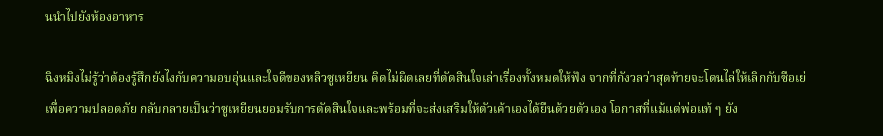นนำไปยังห้องอาหาร

ฉิงหมิงไม่รู้ว่าต้องรู้สึกยังไงกับความอบอุ่นและใจดีของหลิวซูเหยียน คิดไม่ผิดเลยที่ตัดสินใจเล่าเรื่องทั้งหมดให้ฟัง จากที่กังวลว่าสุดท้ายจะโดนไล่ให้เลิกกับซือเย่เพื่อความปลอดภัย กลับกลายเป็นว่าซูเหยียนยอมรับการตัดสินใจและพร้อมที่จะส่งเสริมให้ตัวเค้าเองได้ยืนด้วยตัวเอง โอกาสที่แม้แต่พ่อแท้ ๆ ยัง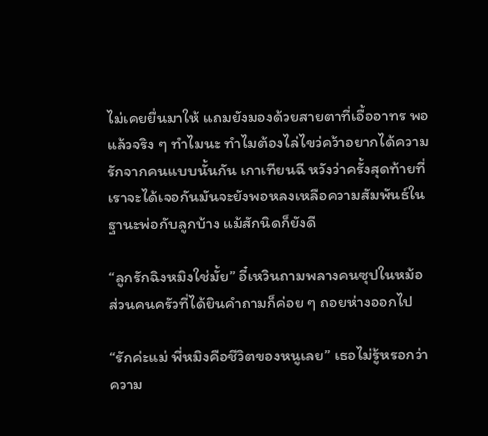ไม่เคยยื่นมาให้ แถมยังมองด้วยสายตาที่เอื้ออาทร พอแล้วจริง ๆ ทำไมนะ ทำไมต้องไล่ไขว่คว้าอยากได้ความรักจากคนแบบนั้นกัน เกาเทียนฉี หวังว่าครั้งสุดท้ายที่เราจะได้เจอกันมันจะยังพอหลงเหลือความสัมพันธ์ในฐานะพ่อกับลูกบ้าง แม้สักนิดก็ยังดี

“ลูกรักฉิงหมิงใช่มั้ย” อี๋เหวินถามพลางคนซุปในหม้อ ส่วนคนครัวที่ได้ยินคำถามก็ค่อย ๆ ถอยห่างออกไป

“รักค่ะแม่ พี่หมิงคือชีวิตของหนูเลย” เธอไม่รู้หรอกว่าความ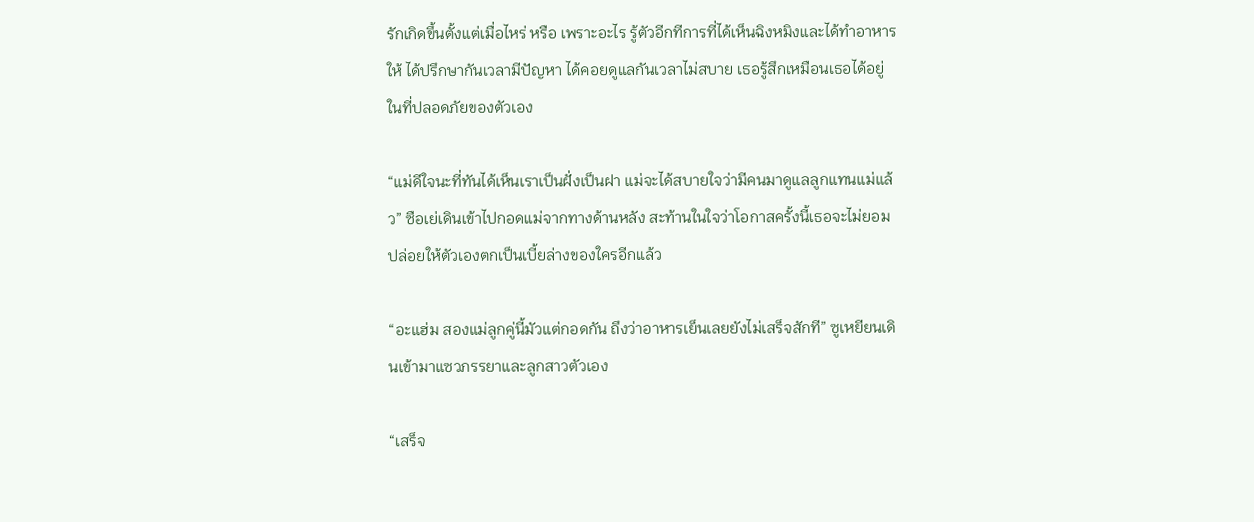รักเกิดขึ้นตั้งแต่เมื่อไหร่ หรือ เพราะอะไร รู้ตัวอีกทีการที่ได้เห็นฉิงหมิงและได้ทำอาหารให้ ได้ปรึกษากันเวลามีปัญหา ได้คอยดูแลกันเวลาไม่สบาย เธอรู้สึกเหมือนเธอได้อยู่ในที่ปลอดภัยของตัวเอง

“แม่ดีใจนะที่ทันได้เห็นเราเป็นฝั่งเป็นฝา แม่จะได้สบายใจว่ามีคนมาดูแลลูกแทนแม่แล้ว” ซือเย่เดินเข้าไปกอดแม่จากทางด้านหลัง สะท้านในใจว่าโอกาสครั้งนี้เธอจะไม่ยอมปล่อยให้ตัวเองตกเป็นเบี้ยล่างของใครอีกแล้ว

“อะแฮ่ม สองแม่ลูกคู่นี้มัวแต่กอดกัน ถึงว่าอาหารเย็นเลยยังไม่เสร็จสักที” ซูเหยียนเดินเข้ามาแซวภรรยาและลูกสาวตัวเอง

“เสร็จ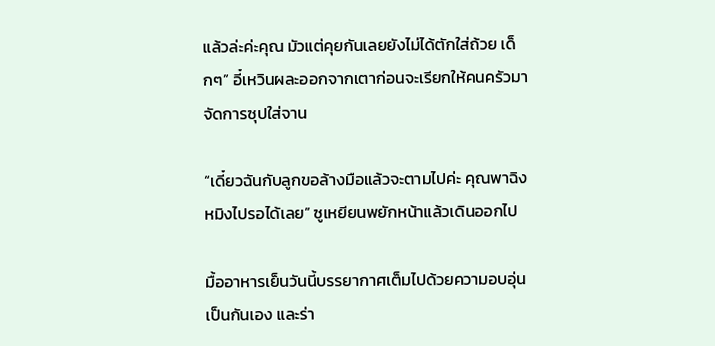แล้วล่ะค่ะคุณ มัวแต่คุยกันเลยยังไม่ได้ตักใส่ถ้วย เด็กๆ” อี๋เหวินผละออกจากเตาก่อนจะเรียกให้คนครัวมาจัดการซุปใส่จาน

“เดี๋ยวฉันกับลูกขอล้างมือแล้วจะตามไปค่ะ คุณพาฉิงหมิงไปรอได้เลย” ซูเหยียนพยักหน้าแล้วเดินออกไป

มื้ออาหารเย็นวันนี้บรรยากาศเต็มไปด้วยความอบอุ่น เป็นกันเอง และร่า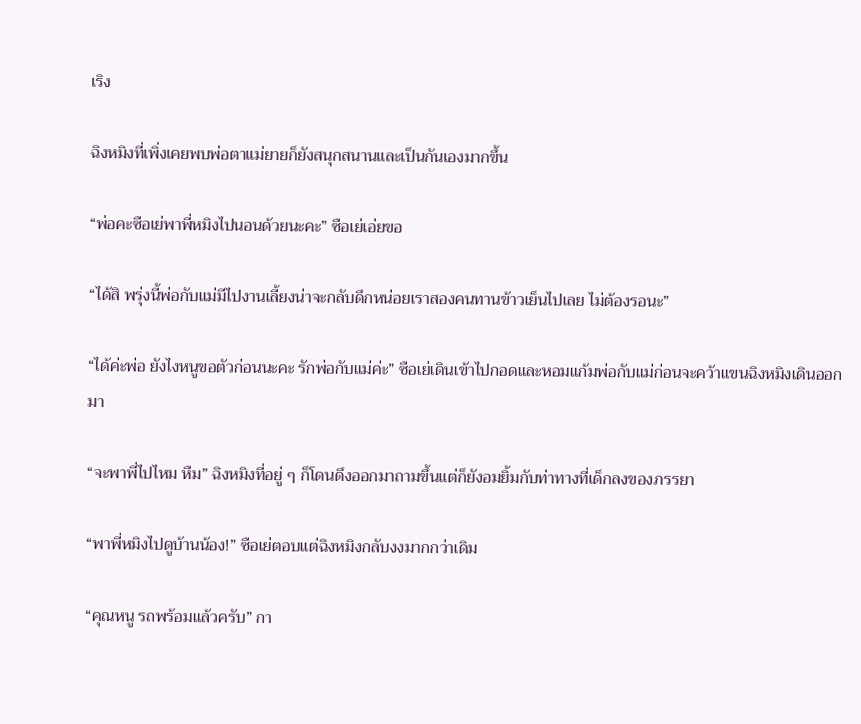เริง

ฉิงหมิงที่เพิ่งเคยพบพ่อตาแม่ยายก็ยังสนุกสนานและเป็นกันเองมากขึ้น

“พ่อคะซือเย่พาพี่หมิงไปนอนด้วยนะคะ” ซือเย่เอ่ยขอ

“ได้สิ พรุ่งนี้พ่อกับแม่มีไปงานเลี้ยงน่าจะกลับดึกหน่อยเราสองคนทานข้าวเย็นไปเลย ไม่ต้องรอนะ”

“ได้ค่ะพ่อ ยังไงหนูขอตัวก่อนนะคะ รักพ่อกับแม่ค่ะ” ซือเย่เดินเข้าไปกอดและหอมแก้มพ่อกับแม่ก่อนจะคว้าแขนฉิงหมิงเดินออกมา

“จะพาพี่ไปไหม หืม” ฉิงหมิงที่อยู่ ๆ ก็โดนดึงออกมาถามขึ้นแต่ก็ยังอมยิ้มกับท่าทางที่เด็กลงของภรรยา

“พาพี่หมิงไปดูบ้านน้อง!” ซือเย่ตอบแต่ฉิงหมิงกลับงงมากกว่าเดิม

“คุณหนู รถพร้อมแล้วครับ” กา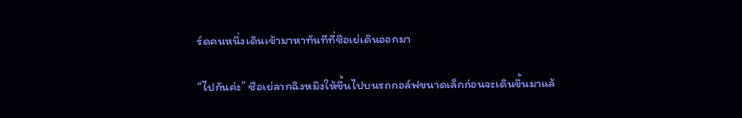ร์ดคนหนึ่งเดินเข้ามาหาทันทีที่ซือเย่เดินออกมา

“ไปกันค่ะ” ซือเย่ลากฉิงหมิงให้ขึ้นไปบนรถกอล์ฟขนาดเล็กก่อนจะเดินขึ้นมาแล้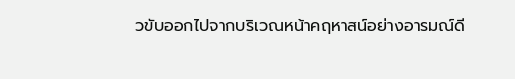วขับออกไปจากบริเวณหน้าคฤหาสน์อย่างอารมณ์ดี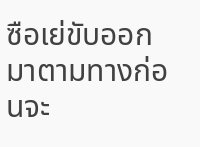ซือเย่ขับออกมาตามทางก่อนจะ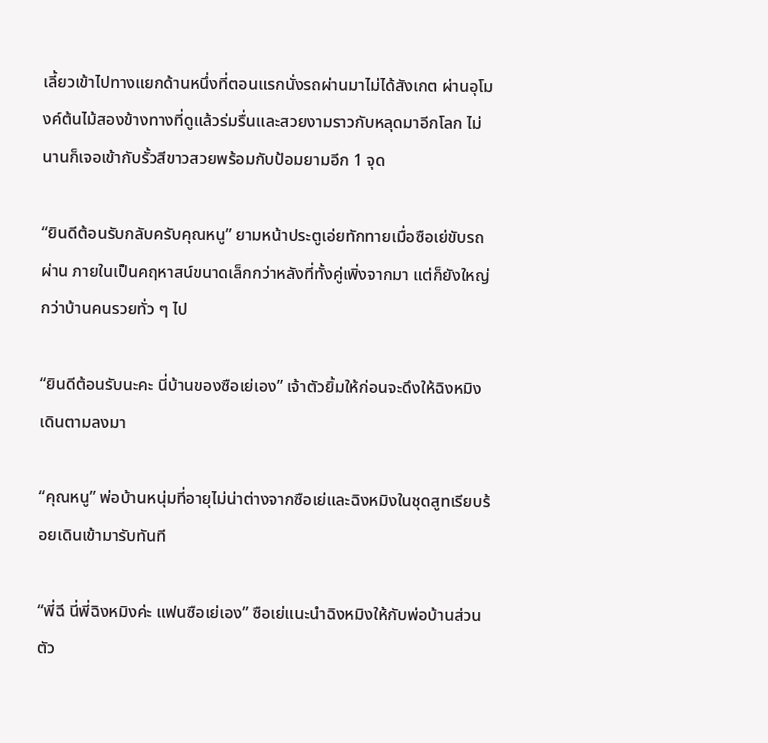เลี้ยวเข้าไปทางแยกด้านหนึ่งที่ตอนแรกนั่งรถผ่านมาไม่ได้สังเกต ผ่านอุโมงค์ต้นไม้สองข้างทางที่ดูแล้วร่มรื่นและสวยงามราวกับหลุดมาอีกโลก ไม่นานก็เจอเข้ากับรั้วสีขาวสวยพร้อมกับป้อมยามอีก 1 จุด

“ยินดีต้อนรับกลับครับคุณหนู” ยามหน้าประตูเอ่ยทักทายเมื่อซือเย่ขับรถผ่าน ภายในเป็นคฤหาสน์ขนาดเล็กกว่าหลังที่ทั้งคู่เพิ่งจากมา แต่ก็ยังใหญ่กว่าบ้านคนรวยทั่ว ๆ ไป

“ยินดีต้อนรับนะคะ นี่บ้านของซือเย่เอง” เจ้าตัวยิ้มให้ก่อนจะดึงให้ฉิงหมิงเดินตามลงมา

“คุณหนู” พ่อบ้านหนุ่มที่อายุไม่น่าต่างจากซือเย่และฉิงหมิงในชุดสูทเรียบร้อยเดินเข้ามารับทันที

“พี่ฉี นี่พี่ฉิงหมิงค่ะ แฟนซือเย่เอง” ซือเย่แนะนำฉิงหมิงให้กับพ่อบ้านส่วนตัว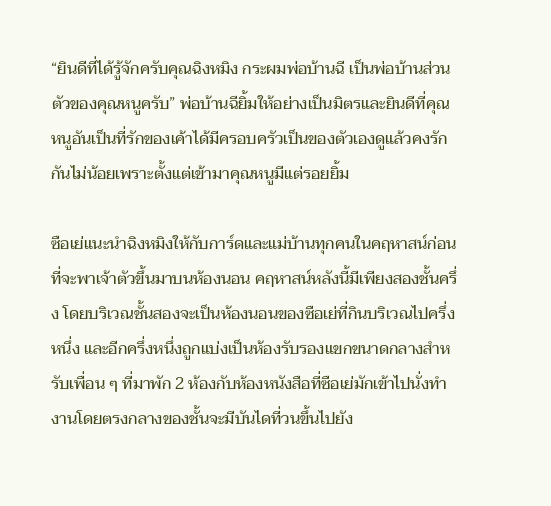“ยินดีที่ได้รู้จักครับคุณฉิงหมิง กระผมพ่อบ้านฉี เป็นพ่อบ้านส่วนตัวของคุณหนูครับ” พ่อบ้านฉียิ้มให้อย่างเป็นมิตรและยินดีที่คุณหนูอันเป็นที่รักของเค้าได้มีครอบครัวเป็นของตัวเองดูแล้วคงรักกันไม่น้อยเพราะตั้งแต่เข้ามาคุณหนูมีแต่รอยยิ้ม

ซือเย่แนะนำฉิงหมิงให้กับการ์ดและแม่บ้านทุกคนในคฤหาสน์ก่อนที่จะพาเจ้าตัวขึ้นมาบนห้องนอน คฤหาสน์หลังนี้มีเพียงสองชั้นครึ่ง โดยบริเวณชั้นสองจะเป็นห้องนอนของซือเย่ที่กินบริเวณไปครึ่งหนึ่ง และอีกครึ่งหนึ่งถูกแบ่งเป็นห้องรับรองแขกขนาดกลางสำหรับเพื่อน ๆ ที่มาพัก 2 ห้องกับห้องหนังสือที่ซือเย่มักเข้าไปนั่งทำงานโดยตรงกลางของชั้นจะมีบันไดที่วนขึ้นไปยัง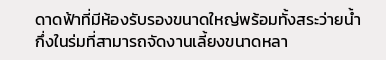ดาดฟ้าที่มีห้องรับรองขนาดใหญ่พร้อมทั้งสระว่ายน้ำกึ่งในร่มที่สามารถจัดงานเลี้ยงขนาดหลา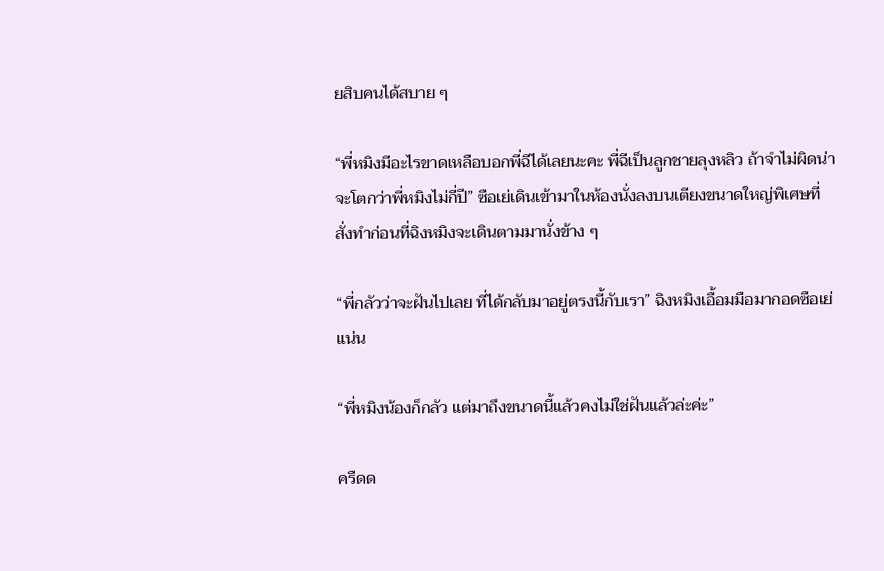ยสิบคนได้สบาย ๆ

“พี่หมิงมีอะไรขาดเหลือบอกพี่ฉีได้เลยนะคะ พี่ฉีเป็นลูกชายลุงหลิว ถ้าจำไม่ผิดน่าจะโตกว่าพี่หมิงไม่กี่ปี” ซือเย่เดินเข้ามาในห้องนั่งลงบนเตียงขนาดใหญ่พิเศษที่สั่งทำก่อนที่ฉิงหมิงจะเดินตามมานั่งข้าง ๆ

“พี่กลัวว่าจะฝันไปเลย ที่ได้กลับมาอยู่ตรงนี้กับเรา” ฉิงหมิงเอื้อมมือมากอดซือเย่แน่น

“พี่หมิงน้องก็กลัว แต่มาถึงขนาดนี้แล้วคงไม่ใช่ฝันแล้วล่ะค่ะ”

ครืดด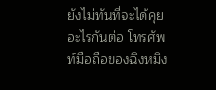ยังไม่ทันที่จะได้คุยอะไรกันต่อ โทรศัพท์มือถือของฉิงหมิง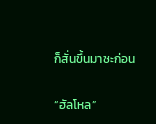ก็สั่นขึ้นมาซะก่อน

“ฮัลโหล”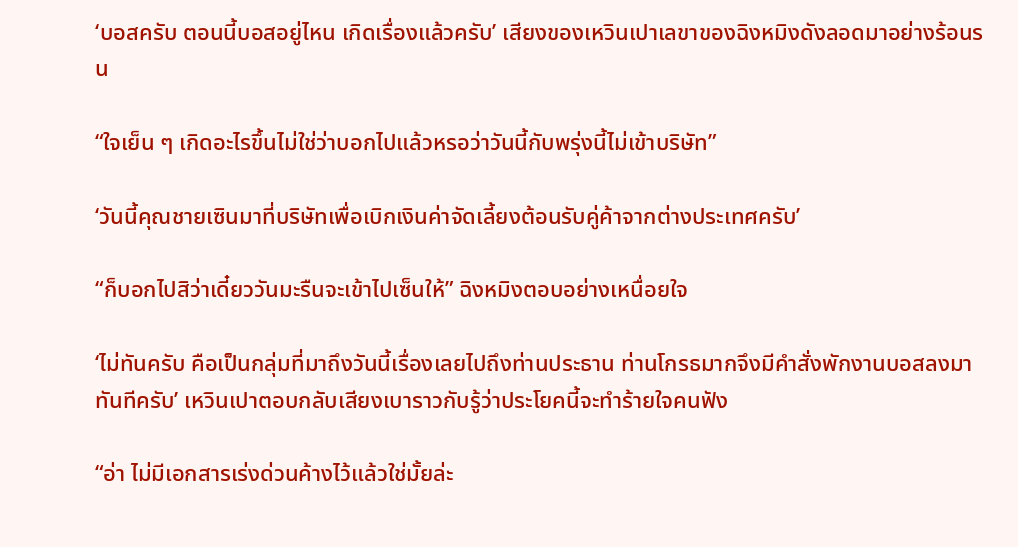‘บอสครับ ตอนนี้บอสอยู่ไหน เกิดเรื่องแล้วครับ’ เสียงของเหวินเปาเลขาของฉิงหมิงดังลอดมาอย่างร้อนรน

“ใจเย็น ๆ เกิดอะไรขึ้นไม่ใช่ว่าบอกไปแล้วหรอว่าวันนี้กับพรุ่งนี้ไม่เข้าบริษัท”

‘วันนี้คุณชายเซินมาที่บริษัทเพื่อเบิกเงินค่าจัดเลี้ยงต้อนรับคู่ค้าจากต่างประเทศครับ’

“ก็บอกไปสิว่าเดี๋ยววันมะรืนจะเข้าไปเซ็นให้” ฉิงหมิงตอบอย่างเหนื่อยใจ

‘ไม่ทันครับ คือเป็นกลุ่มที่มาถึงวันนี้เรื่องเลยไปถึงท่านประธาน ท่านโกรธมากจึงมีคำสั่งพักงานบอสลงมาทันทีครับ’ เหวินเปาตอบกลับเสียงเบาราวกับรู้ว่าประโยคนี้จะทำร้ายใจคนฟัง

“อ่า ไม่มีเอกสารเร่งด่วนค้างไว้แล้วใช่มั้ยล่ะ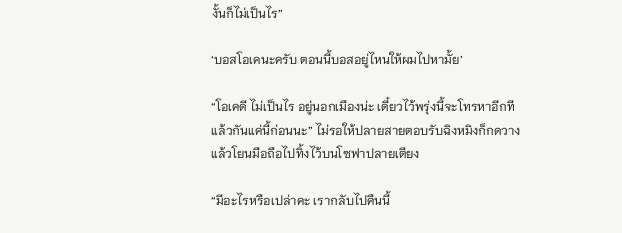งั้นก็ไม่เป็นไร”

‘บอสโอเคนะครับ ตอนนี้บอสอยู่ไหนให้ผมไปหามั้ย’

“โอเคดี ไม่เป็นไร อยู่นอกเมืองน่ะ เดี๋ยวไว้พรุ่งนี้จะโทรหาอีกทีแล้วกันแค่นี้ก่อนนะ” ไม่รอให้ปลายสายตอบรับฉิงหมิงก็กดวางแล้วโยนมือถือไปทิ้งไว้บนโซฟาปลายเตียง

“มีอะไรหรือเปล่าคะ เรากลับไปคืนนี้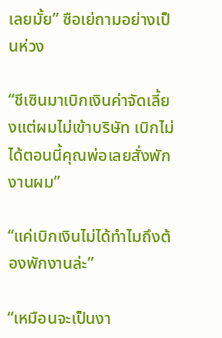เลยมั้ย” ซือเย่ถามอย่างเป็นห่วง

“ชีเซินมาเบิกเงินค่าจัดเลี้ยงแต่ผมไม่เข้าบริษัท เบิกไม่ได้ตอนนี้คุณพ่อเลยสั่งพักงานผม”

“แค่เบิกเงินไม่ได้ทำไมถึงต้องพักงานล่ะ”

“เหมือนจะเป็นงา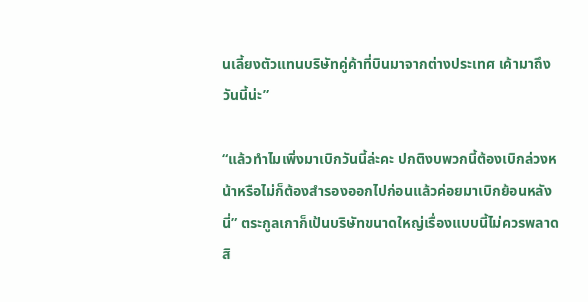นเลี้ยงตัวแทนบริษัทคู่ค้าที่บินมาจากต่างประเทศ เค้ามาถึงวันนี้น่ะ”

“แล้วทำไมเพิ่งมาเบิกวันนี้ล่ะคะ ปกติงบพวกนี้ต้องเบิกล่วงหน้าหรือไม่ก็ต้องสำรองออกไปก่อนแล้วค่อยมาเบิกย้อนหลังนี่” ตระกูลเกาก็เป้นบริษัทขนาดใหญ่เรื่องแบบนี้ไม่ควรพลาดสิ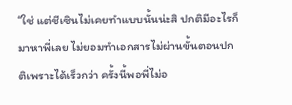“ใช่ แต่ชีเซินไม่เคยทำแบบนั้นน่ะสิ ปกติมีอะไรก็มาหาพี่เลย ไม่ยอมทำเอกสารไม่ผ่านขั้นตอนปกติเพราะได้เร็วกว่า ครั้งนี้พอพี่ไม่อ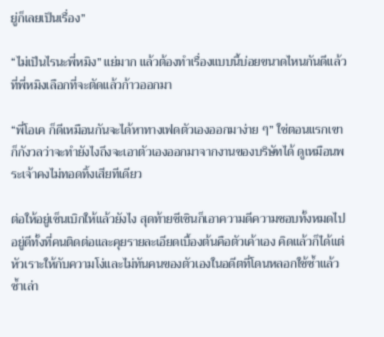ยู่ก็เลยเป็นเรื่อง”

“ไม่เป็นไรนะพี่หมิง” แย่มาก แล้วต้องทำเรื่องแบบนี้บ่อยขนาดไหนกันดีแล้วที่พี่หมิงเลือกที่จะตัดแล้วก้าวออกมา

“พี่โอเค ก็ดีเหมือนกันจะได้หาทางเฟดตัวเองออกมาง่าย ๆ” ใช่ตอนแรกเขาก็กังวลว่าจะทำยังไงถึงจะเอาตัวเองออกมาจากงานของบริษัทได้ ดูเหมือนพระเจ้าคงไม่ทอดทิ้งเสียทีเดียว

ต่อให้อยู่เซ็นเบิกให้แล้วยังไง สุดท้ายชีเซินก็เอาความดีความชอบทั้งหมดไปอยู่ดีทั้งที่คนติดต่อและคุยรายละเอียดเบื้องต้นคือตัวเค้าเอง คิดแล้วก็ได้แต่หัวเราะให้กับความโง่และไม่ทันคนของตัวเองในอดีตที่โดนหลอกใช้ซ้ำแล้วซ้ำเล่า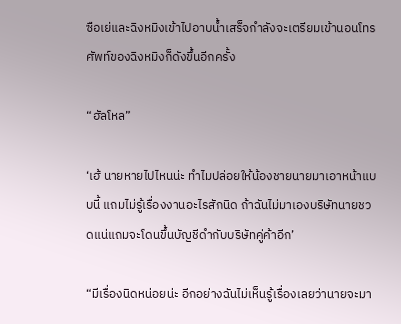ซือเย่และฉิงหมิงเข้าไปอาบน้ำเสร็จกำลังจะเตรียมเข้านอนโทรศัพท์ของฉิงหมิงก็ดังขึ้นอีกครั้ง

“ฮัลโหล”

‘เฮ้ นายหายไปไหนน่ะ ทำไมปล่อยให้น้องชายนายมาเอาหน้าแบบนี้ แถมไม่รู้เรื่องงานอะไรสักนิด ถ้าฉันไม่มาเองบริษัทนายชวดแน่แถมจะโดนขึ้นบัญชีดำกับบริษัทคู่ค้าอีก’

“มีเรื่องนิดหน่อยน่ะ อีกอย่างฉันไม่เห็นรู้เรื่องเลยว่านายจะมา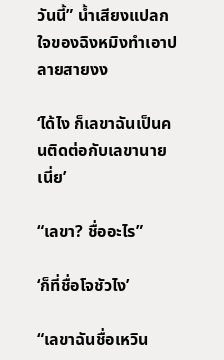วันนี้” น้ำเสียงแปลกใจของฉิงหมิงทำเอาปลายสายงง

‘ได้ไง ก็เลขาฉันเป็นคนติดต่อกับเลขานายเนี่ย’

“เลขา? ชื่ออะไร”

‘ก็ที่ชื่อโจชัวไง’

“เลขาฉันชื่อเหวิน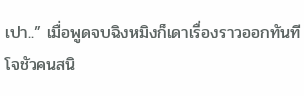เปา..” เมื่อพูดจบฉิงหมิงก็เดาเรื่องราวออกทันที โจชัวคนสนิ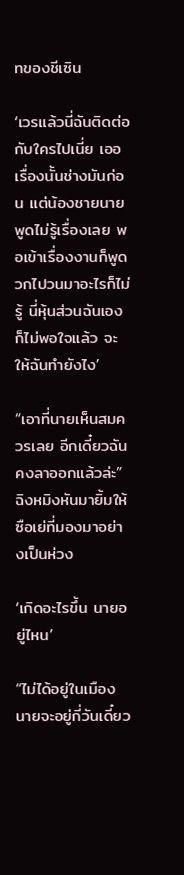ทของชีเซิน

‘เวรแล้วนี่ฉันติดต่อกับใครไปเนี่ย เออ เรื่องนั้นช่างมันก่อน แต่น้องชายนายพูดไม่รู้เรื่องเลย พอเข้าเรื่องงานก็พูดวกไปวนมาอะไรก็ไม่รู้ นี่หุ้นส่วนฉันเองก็ไม่พอใจแล้ว จะให้ฉันทำยังไง’

“เอาที่นายเห็นสมควรเลย อีกเดี๋ยวฉันคงลาออกแล้วล่ะ” ฉิงหมิงหันมายิ้มให้ซือเย่ที่มองมาอย่างเป็นห่วง

‘เกิดอะไรขึ้น นายอยู่ไหน’

“ไม่ได้อยู่ในเมือง นายจะอยู่กี่วันเดี๋ยว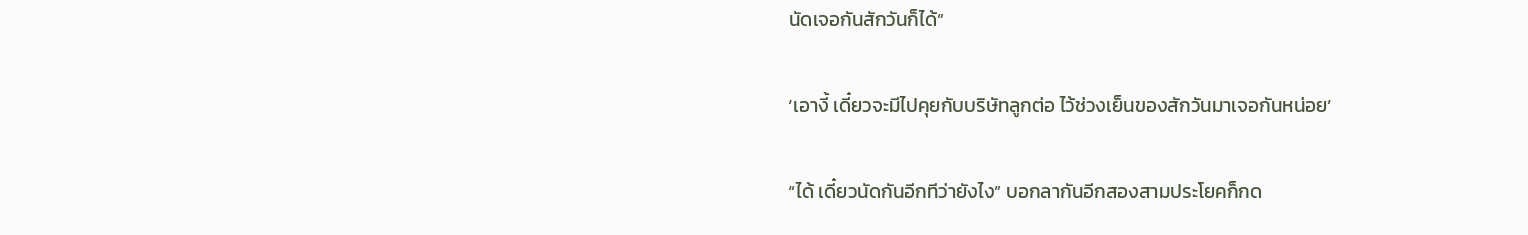นัดเจอกันสักวันก็ได้”

‘เอางี้ เดี๋ยวจะมีไปคุยกับบริษัทลูกต่อ ไว้ช่วงเย็นของสักวันมาเจอกันหน่อย’

“ได้ เดี๋ยวนัดกันอีกทีว่ายังไง” บอกลากันอีกสองสามประโยคก็กด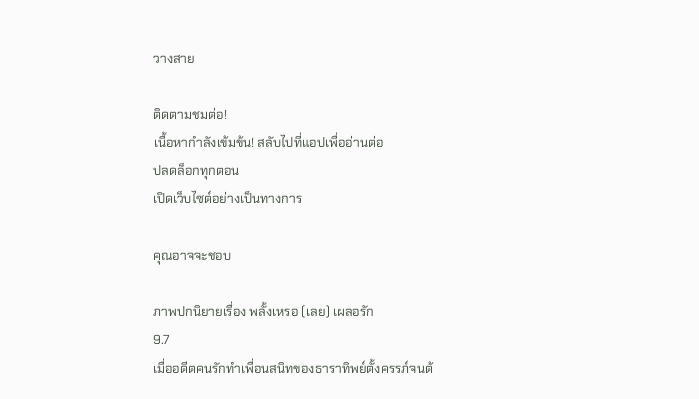วางสาย

ติดตามชมต่อ!
เนื้อหากำลังเข้มข้น! สลับไปที่แอปเพื่ออ่านต่อ
ปลดล็อกทุกตอน
เปิดเว็บไซต์อย่างเป็นทางการ

คุณอาจจะชอบ

ภาพปกนิยายเรื่อง พลั้งเหรอ (เลย) เผลอรัก
9.7
เมื่ออดีตคนรักทำเพื่อนสนิทของธาราทิพย์ตั้งครรภ์จนต้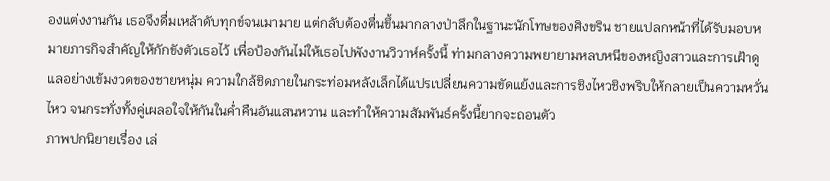องแต่งงานกัน เธอจึงดื่มเหล้าดับทุกข์จนเมามาย แต่กลับต้องตื่นขึ้นมากลางป่าลึกในฐานะนักโทษของศิงขริน ชายแปลกหน้าที่ได้รับมอบหมายภารกิจสำคัญให้กักขังตัวเธอไว้ เพื่อป้องกันไม่ให้เธอไปพังงานวิวาห์ครั้งนี้ ท่ามกลางความพยายามหลบหนีของหญิงสาวและการเฝ้าดูแลอย่างเข้มงวดของชายหนุ่ม ความใกล้ชิดภายในกระท่อมหลังเล็กได้แปรเปลี่ยนความขัดแย้งและการชิงไหวชิงพริบให้กลายเป็นความหวั่นไหว จนกระทั่งทั้งคู่เผลอใจให้กันในค่ำคืนอันแสนหวาน และทำให้ความสัมพันธ์ครั้งนี้ยากจะถอนตัว
ภาพปกนิยายเรื่อง เล่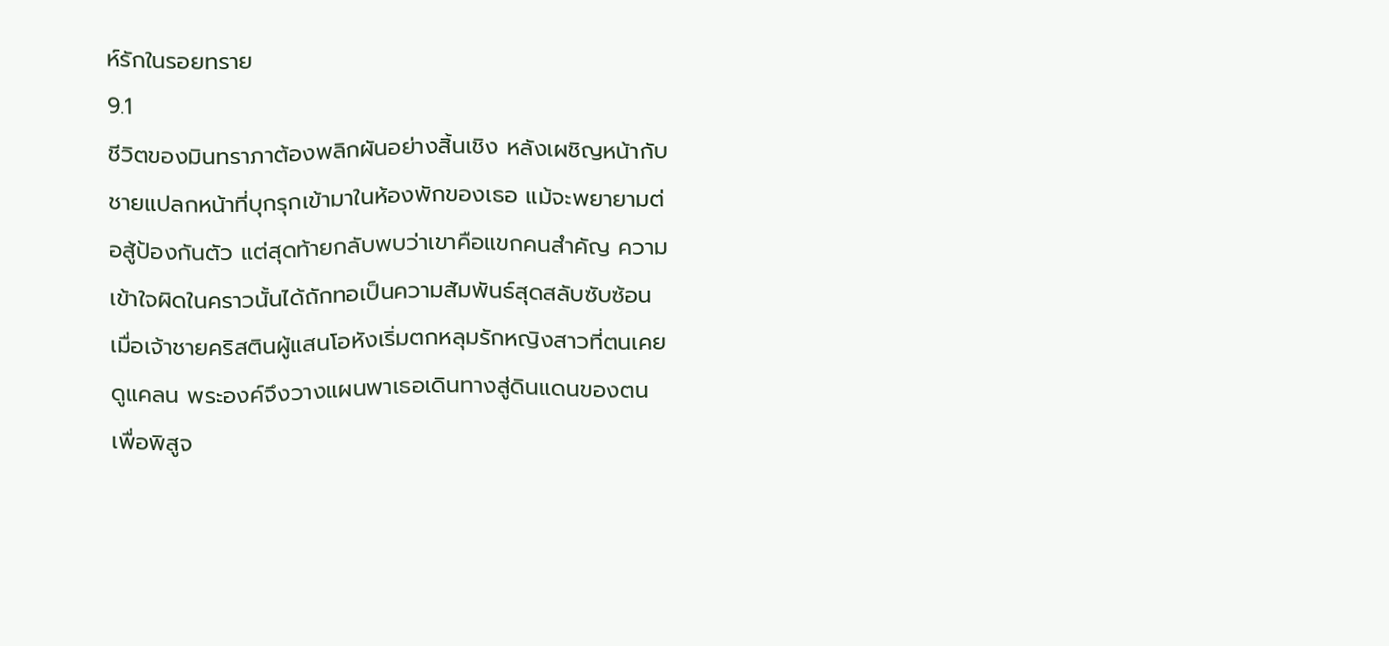ห์รักในรอยทราย
9.1
ชีวิตของมินทราภาต้องพลิกผันอย่างสิ้นเชิง หลังเผชิญหน้ากับชายแปลกหน้าที่บุกรุกเข้ามาในห้องพักของเธอ แม้จะพยายามต่อสู้ป้องกันตัว แต่สุดท้ายกลับพบว่าเขาคือแขกคนสำคัญ ความเข้าใจผิดในคราวนั้นได้ถักทอเป็นความสัมพันธ์สุดสลับซับซ้อน เมื่อเจ้าชายคริสตินผู้แสนโอหังเริ่มตกหลุมรักหญิงสาวที่ตนเคยดูแคลน พระองค์จึงวางแผนพาเธอเดินทางสู่ดินแดนของตนเพื่อพิสูจ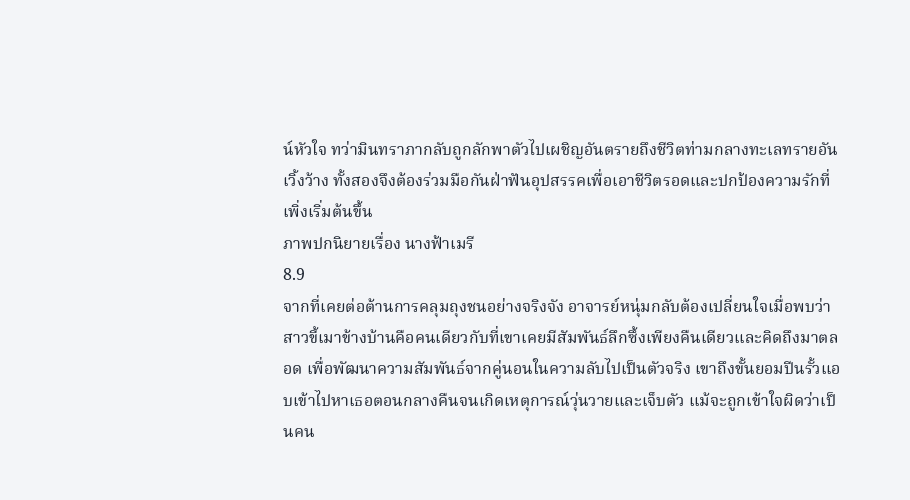น์หัวใจ ทว่ามินทราภากลับถูกลักพาตัวไปเผชิญอันตรายถึงชีวิตท่ามกลางทะเลทรายอันเวิ้งว้าง ทั้งสองจึงต้องร่วมมือกันฝ่าฟันอุปสรรคเพื่อเอาชีวิตรอดและปกป้องความรักที่เพิ่งเริ่มต้นขึ้น
ภาพปกนิยายเรื่อง นางฟ้าเมรี
8.9
จากที่เคยต่อต้านการคลุมถุงชนอย่างจริงจัง อาจารย์หนุ่มกลับต้องเปลี่ยนใจเมื่อพบว่าสาวขี้เมาข้างบ้านคือคนเดียวกับที่เขาเคยมีสัมพันธ์ลึกซึ้งเพียงคืนเดียวและคิดถึงมาตลอด เพื่อพัฒนาความสัมพันธ์จากคู่นอนในความลับไปเป็นตัวจริง เขาถึงขั้นยอมปีนรั้วแอบเข้าไปหาเธอตอนกลางคืนจนเกิดเหตุการณ์วุ่นวายและเจ็บตัว แม้จะถูกเข้าใจผิดว่าเป็นคน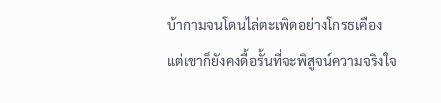บ้ากามจนโดนไล่ตะเพิดอย่างโกรธเคือง แต่เขาก็ยังคงดื้อรั้นที่จะพิสูจน์ความจริงใจ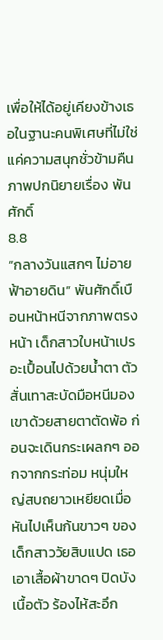เพื่อให้ได้อยู่เคียงข้างเธอในฐานะคนพิเศษที่ไม่ใช่แค่ความสนุกชั่วข้ามคืน
ภาพปกนิยายเรื่อง พันศักดิ์
8.8
“กลางวันแสกๆ ไม่อายฟ้าอายดิน” พันศักดิ์เบือนหน้าหนีจากภาพตรงหน้า เด็กสาวใบหน้าเปรอะเปื้อนไปด้วยน้ำตา ตัวสั่นเทาสะบัดมือหนีมองเขาด้วยสายตาตัดพ้อ ก่อนจะเดินกระเผลกๆ ออกจากกระท่อม หนุ่มใหญ่สบถยาวเหยียดเมื่อหันไปเห็นก้นขาวๆ ของเด็กสาววัยสิบแปด เธอเอาเสื้อผ้าขาดๆ ปิดบังเนื้อตัว ร้องไห้สะอึก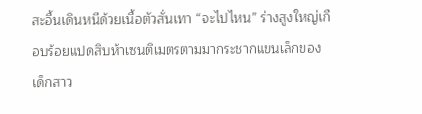สะอื้นเดินหนีด้วยเนื้อตัวสั่นเทา “จะไปไหน” ร่างสูงใหญ่เกือบร้อยแปดสิบห้าเซนติเมตรตามมากระชากแขนเล็กของเด็กสาว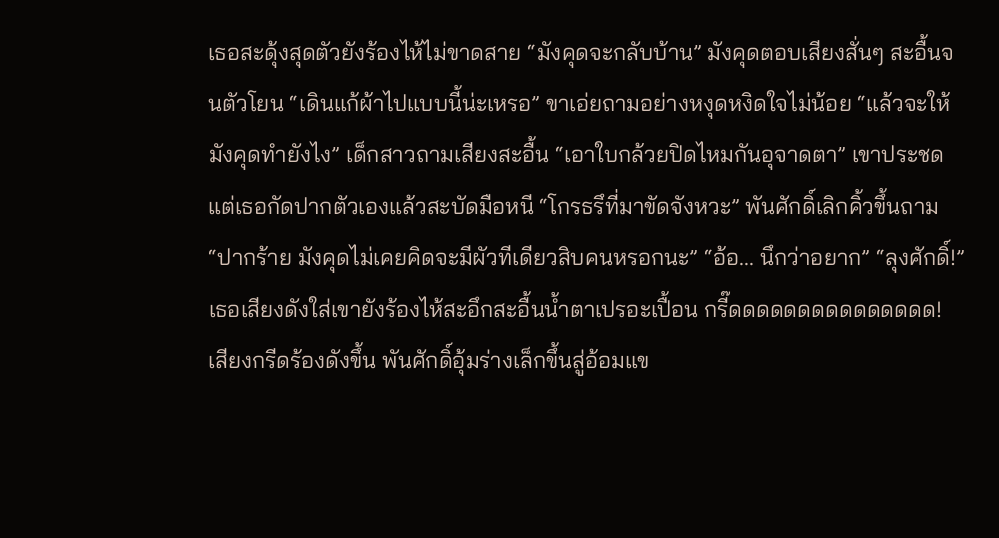เธอสะดุ้งสุดตัวยังร้องไห้ไม่ขาดสาย “มังคุดจะกลับบ้าน” มังคุดตอบเสียงสั่นๆ สะอื้นจนตัวโยน “เดินแก้ผ้าไปแบบนี้น่ะเหรอ” ขาเอ่ยถามอย่างหงุดหงิดใจไม่น้อย “แล้วจะให้มังคุดทำยังไง” เด็กสาวถามเสียงสะอื้น “เอาใบกล้วยปิดไหมกันอุจาดตา” เขาประชดแต่เธอกัดปากตัวเองแล้วสะบัดมือหนี “โกรธรึที่มาขัดจังหวะ” พันศักดิ์เลิกคิ้วขึ้นถาม “ปากร้าย มังคุดไม่เคยคิดจะมีผัวทีเดียวสิบคนหรอกนะ” “อ้อ... นึกว่าอยาก” “ลุงศักดิ์!” เธอเสียงดังใส่เขายังร้องไห้สะอึกสะอื้นน้ำตาเปรอะเปื้อน กรี๊ดดดดดดดดดดดดดดด! เสียงกรีดร้องดังขึ้น พันศักดิ์อุ้มร่างเล็กขึ้นสู่อ้อมแข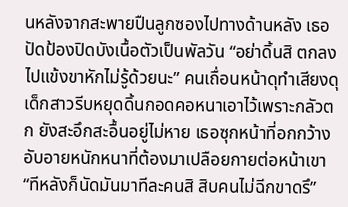นหลังจากสะพายปืนลูกซองไปทางด้านหลัง เธอปัดป้องปิดบังเนื้อตัวเป็นพัลวัน “อย่าดิ้นสิ ตกลงไปแข้งขาหักไม่รู้ด้วยนะ” คนเถื่อนหน้าดุทำเสียงดุ เด็กสาวรีบหยุดดิ้นกอดคอหนาเอาไว้เพราะกลัวตก ยังสะอึกสะอื้นอยู่ไม่หาย เธอซุกหน้าที่อกกว้าง อับอายหนักหนาที่ต้องมาเปลือยกายต่อหน้าเขา “ทีหลังก็นัดมันมาทีละคนสิ สิบคนไม่ฉีกขาดรึ”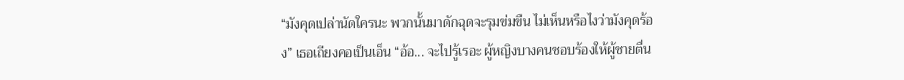“มังคุดเปล่านัดใครนะ พวกนั้นมาดักฉุดจะรุมข่มขืน ไม่เห็นหรือไงว่ามังคุดร้อง” เธอเถียงคอเป็นเอ็น “อ้อ... จะไปรู้เรอะ ผู้หญิงบางคนชอบร้องให้ผู้ชายตื่น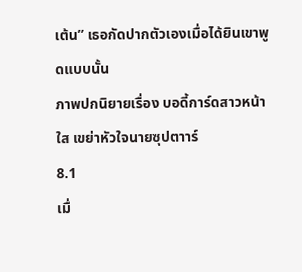เต้น” เธอกัดปากตัวเองเมื่อได้ยินเขาพูดแบบนั้น
ภาพปกนิยายเรื่อง บอดี้การ์ดสาวหน้าใส เขย่าหัวใจนายซุปตาาร์
8.1
เมื่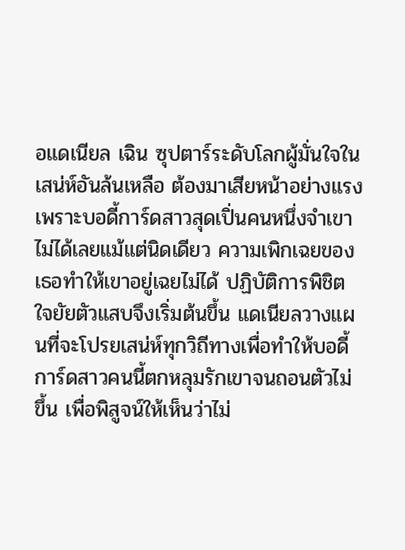อแดเนียล เฉิน ซุปตาร์ระดับโลกผู้มั่นใจในเสน่ห์อันล้นเหลือ ต้องมาเสียหน้าอย่างแรงเพราะบอดี้การ์ดสาวสุดเปิ่นคนหนึ่งจำเขาไม่ได้เลยแม้แต่นิดเดียว ความเพิกเฉยของเธอทำให้เขาอยู่เฉยไม่ได้ ปฏิบัติการพิชิตใจยัยตัวแสบจึงเริ่มต้นขึ้น แดเนียลวางแผนที่จะโปรยเสน่ห์ทุกวิถีทางเพื่อทำให้บอดี้การ์ดสาวคนนี้ตกหลุมรักเขาจนถอนตัวไม่ขึ้น เพื่อพิสูจน์ให้เห็นว่าไม่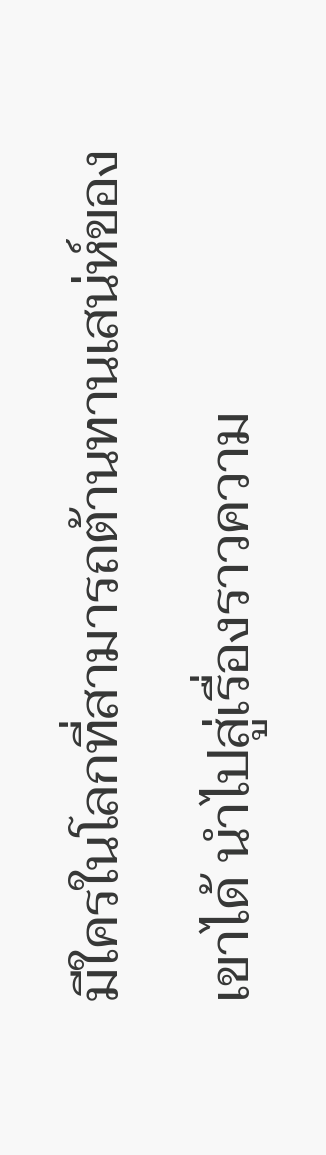มีใครในโลกที่สามารถต้านทานเสน่ห์ของเขาได้ นำไปสู่เรื่องราวความ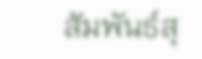สัมพันธ์สุ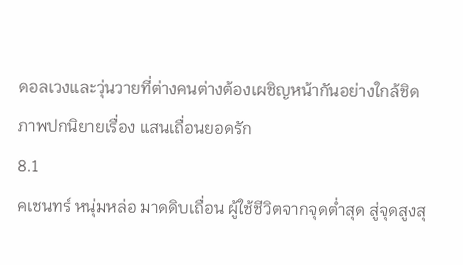ดอลเวงและวุ่นวายที่ต่างคนต่างต้องเผชิญหน้ากันอย่างใกล้ชิด
ภาพปกนิยายเรื่อง แสนเถื่อนยอดรัก
8.1
คเชนทร์ หนุ่มหล่อ มาดดิบเถื่อน ผู้ใช้ชีวิตจากจุดต่ำสุด สู่จุดสูงสุ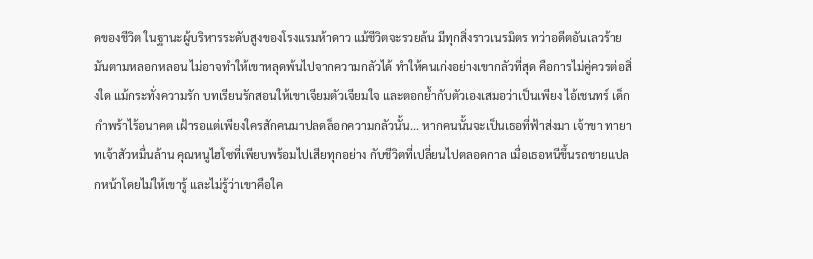ดของชีวิต ในฐานะผู้บริหารระดับสูงของโรงแรมห้าดาว แม้ชีวิตจะรวยล้น มีทุกสิ่งราวเนรมิตร ทว่าอดีตอันเลวร้ายมันตามหลอกหลอน ไม่อาจทำให้เขาหลุดพ้นไปจากความกลัวได้ ทำให้คนเก่งอย่างเขากลัวที่สุด คือการไม่คู่ควรต่อสิ่งใด แม้กระทั่งความรัก บทเรียนรักสอนให้เขาเจียมตัวเจียมใจ และตอกย้ำกับตัวเองเสมอว่าเป็นเพียง ไอ้เชนทร์ เด็กกำพร้าไร้อนาคต เฝ้ารอแต่เพียงใครสักคนมาปลดล็อกความกลัวนั้น... หากคนนั้นจะเป็นเธอที่ฟ้าส่งมา เจ้าขา ทายาทเจ้าสัวหมื่นล้าน คุณหนูไฮโซที่เพียบพร้อมไปเสียทุกอย่าง กับชีวิตที่เปลี่ยนไปตลอดกาล เมื่อเธอหนีขึ้นรถชายแปลกหน้าโดยไม่ให้เขารู้ และไม่รู้ว่าเขาคือใค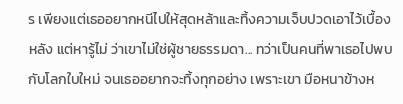ร เพียงแต่เธออยากหนีไปให้สุดหล้าและทิ้งความเจ็บปวดเอาไว้เบื้องหลัง แต่หารู้ไม่ ว่าเขาไม่ใช่ผู้ชายธรรมดา... ทว่าเป็นคนที่พาเธอไปพบกับโลกใบใหม่ จนเธออยากจะทิ้งทุกอย่าง เพราะเขา มือหนาข้างห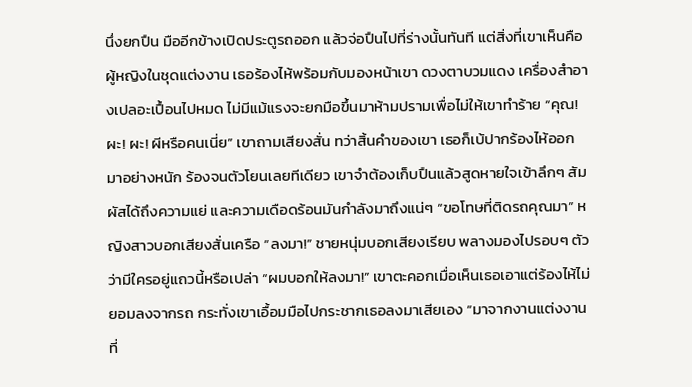นึ่งยกปืน มืออีกข้างเปิดประตูรถออก แล้วจ่อปืนไปที่ร่างนั้นทันที แต่สิ่งที่เขาเห็นคือผู้หญิงในชุดแต่งงาน เธอร้องไห้พร้อมกับมองหน้าเขา ดวงตาบวมแดง เครื่องสำอางเปลอะเปื้อนไปหมด ไม่มีแม้แรงจะยกมือขึ้นมาห้ามปรามเพื่อไม่ให้เขาทำร้าย “คุณ! ผะ! ผะ! ผีหรือคนเนี่ย” เขาถามเสียงสั่น ทว่าสิ้นคำของเขา เธอก็เบ้ปากร้องไห้ออกมาอย่างหนัก ร้องจนตัวโยนเลยทีเดียว เขาจำต้องเก็บปืนแล้วสูดหายใจเข้าลึกๆ สัมผัสได้ถึงความแย่ และความเดือดร้อนมันกำลังมาถึงแน่ๆ “ขอโทษที่ติดรถคุณมา” หญิงสาวบอกเสียงสั่นเครือ “ลงมา!” ชายหนุ่มบอกเสียงเรียบ พลางมองไปรอบๆ ตัว ว่ามีใครอยู่แถวนี้หรือเปล่า “ผมบอกให้ลงมา!” เขาตะคอกเมื่อเห็นเธอเอาแต่ร้องไห้ไม่ยอมลงจากรถ กระทั่งเขาเอื้อมมือไปกระชากเธอลงมาเสียเอง “มาจากงานแต่งงานที่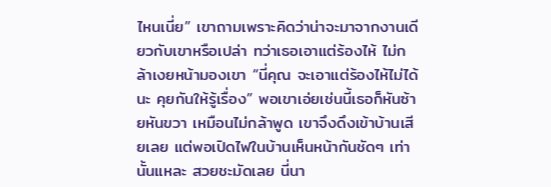ไหนเนี่ย” เขาถามเพราะคิดว่าน่าจะมาจากงานเดียวกับเขาหรือเปล่า ทว่าเธอเอาแต่ร้องไห้ ไม่กล้าเงยหน้ามองเขา “นี่คุณ จะเอาแต่ร้องไห้ไม่ได้นะ คุยกันให้รู้เรื่อง” พอเขาเอ่ยเช่นนี้เธอก็หันซ้ายหันขวา เหมือนไม่กล้าพูด เขาจึงดึงเข้าบ้านเสียเลย แต่พอเปิดไฟในบ้านเห็นหน้ากันชัดๆ เท่านั้นแหละ สวยชะมัดเลย นี่นา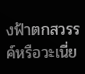งฟ้าตกสวรรค์หรือวะเนี่ย